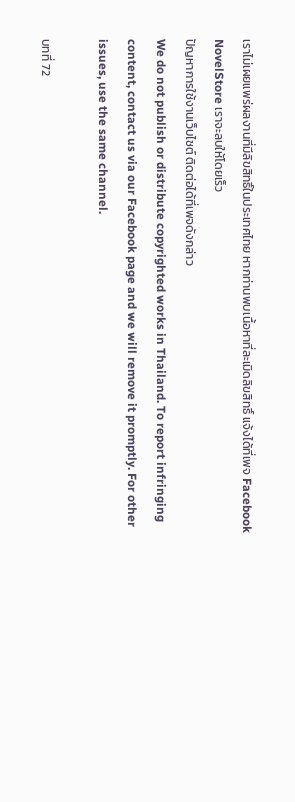เราไม่เผยแพร่ผลงานที่มีลิขสิทธิ์ในประเทศไทย หากท่านพบเนื้อหาที่ละเมิดลิขสิทธิ์ แจ้งได้ที่เพจ Facebook NovelStore เราจะลบให้โดยเร็ว
ปัญหาการใช้งานเว็บไซต์ ติดต่อได้ที่เพจดังกล่าว
We do not publish or distribute copyrighted works in Thailand. To report infringing content, contact us via our Facebook page and we will remove it promptly. For other issues, use the same channel.

บทที่ 72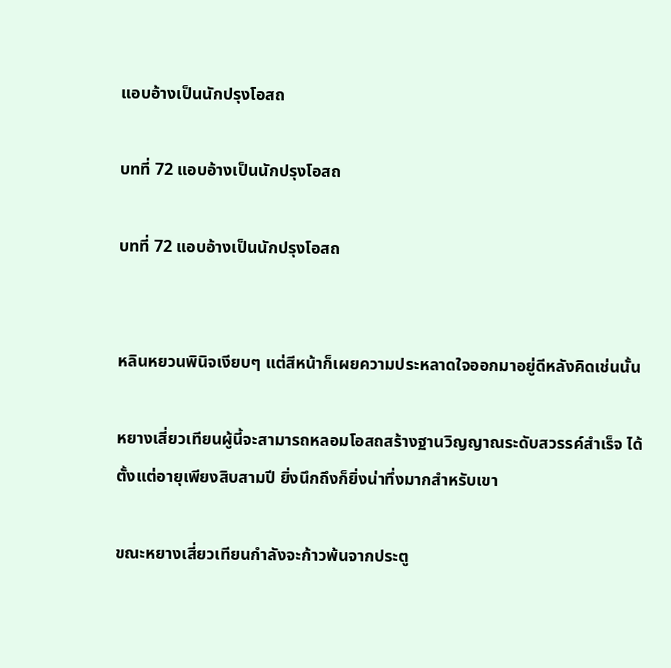แอบอ้างเป็นนักปรุงโอสถ

บทที่ 72 แอบอ้างเป็นนักปรุงโอสถ

บทที่ 72 แอบอ้างเป็นนักปรุงโอสถ


หลินหยวนพินิจเงียบๆ แต่สีหน้าก็เผยความประหลาดใจออกมาอยู่ดีหลังคิดเช่นนั้น

หยางเสี่ยวเทียนผู้นี้จะสามารถหลอมโอสถสร้างฐานวิญญาณระดับสวรรค์สำเร็จ ได้ตั้งแต่อายุเพียงสิบสามปี ยิ่งนึกถึงก็ยิ่งน่าทึ่งมากสำหรับเขา

ขณะหยางเสี่ยวเทียนกำลังจะก้าวพ้นจากประตู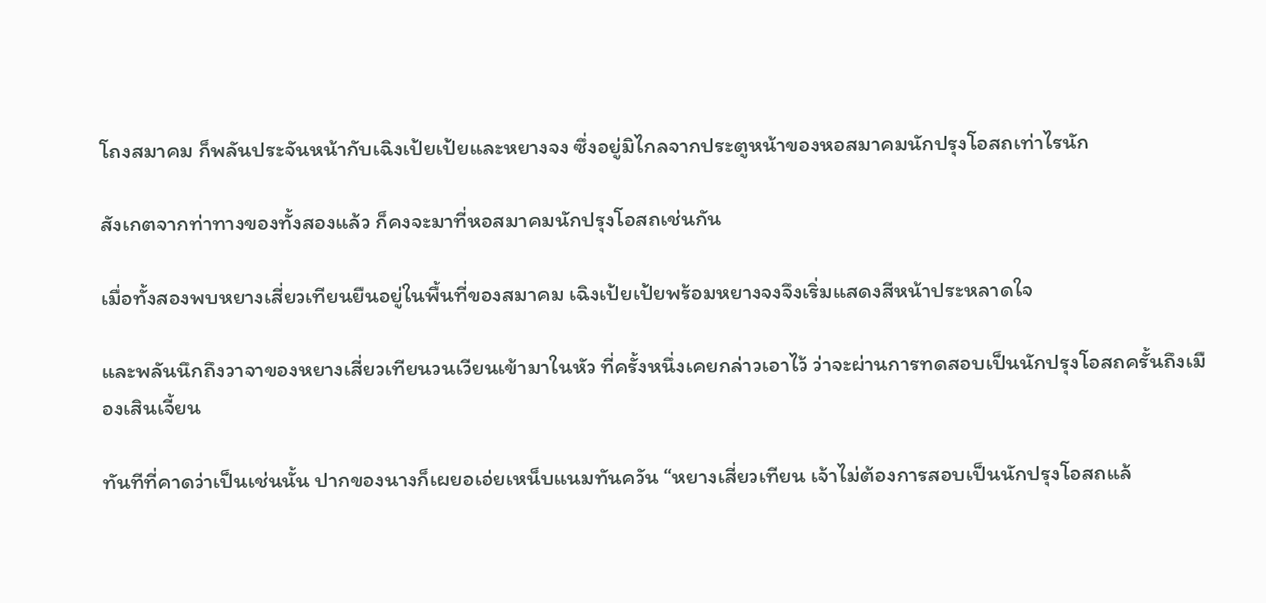โถงสมาคม ก็พลันประจันหน้ากับเฉิงเป้ยเป้ยและหยางจง ซึ่งอยู่มิไกลจากประตูหน้าของหอสมาคมนักปรุงโอสถเท่าไรนัก

สังเกตจากท่าทางของทั้งสองแล้ว ก็คงจะมาที่หอสมาคมนักปรุงโอสถเช่นกัน

เมื่อทั้งสองพบหยางเสี่ยวเทียนยืนอยู่ในพื้นที่ของสมาคม เฉิงเป้ยเป้ยพร้อมหยางจงจึงเริ่มแสดงสีหน้าประหลาดใจ

และพลันนึกถึงวาจาของหยางเสี่ยวเทียนวนเวียนเข้ามาในหัว ที่ครั้งหนึ่งเคยกล่าวเอาไว้ ว่าจะผ่านการทดสอบเป็นนักปรุงโอสถครั้นถึงเมืองเสินเจี้ยน

ทันทีที่คาดว่าเป็นเช่นนั้น ปากของนางก็เผยอเอ่ยเหน็บแนมทันควัน “หยางเสี่ยวเทียน เจ้าไม่ต้องการสอบเป็นนักปรุงโอสถแล้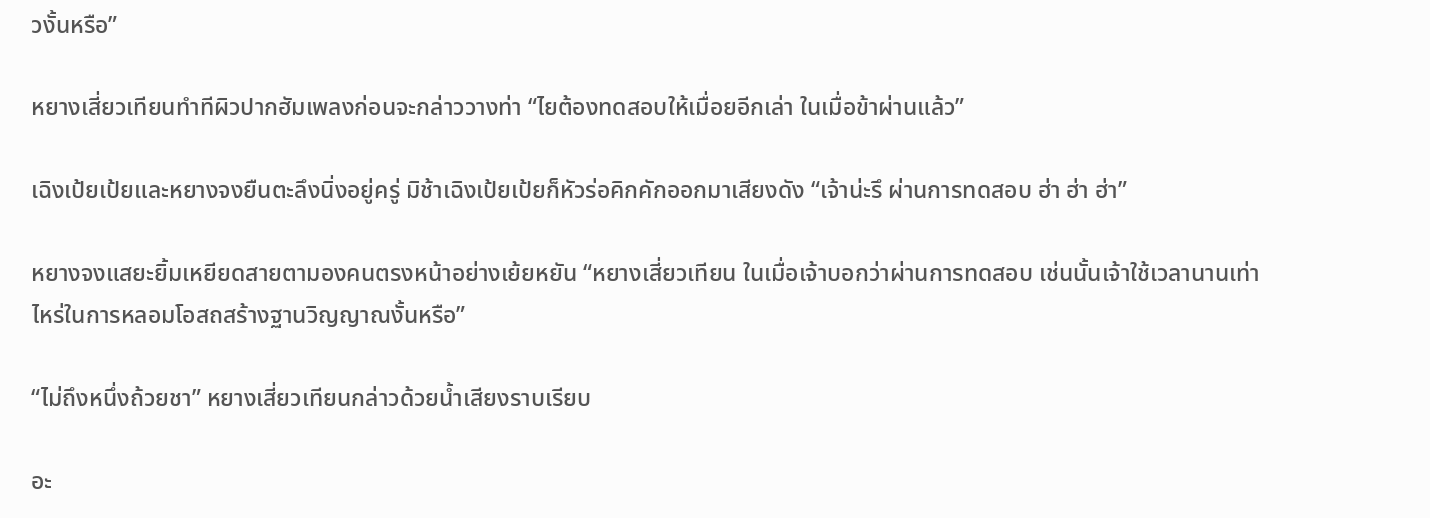วงั้นหรือ”

หยางเสี่ยวเทียนทำทีผิวปากฮัมเพลงก่อนจะกล่าววางท่า “ไยต้องทดสอบให้เมื่อยอีกเล่า ในเมื่อข้าผ่านแล้ว”

เฉิงเป้ยเป้ยและหยางจงยืนตะลึงนิ่งอยู่ครู่ มิช้าเฉิงเป้ยเป้ยก็หัวร่อคิกคักออกมาเสียงดัง “เจ้าน่ะรึ ผ่านการทดสอบ ฮ่า ฮ่า ฮ่า”

หยางจงแสยะยิ้มเหยียดสายตามองคนตรงหน้าอย่างเย้ยหยัน “หยางเสี่ยวเทียน ในเมื่อเจ้าบอกว่าผ่านการทดสอบ เช่นนั้นเจ้าใช้เวลานานเท่าไหร่ในการหลอมโอสถสร้างฐานวิญญาณงั้นหรือ”

“ไม่ถึงหนึ่งถ้วยชา” หยางเสี่ยวเทียนกล่าวด้วยน้ำเสียงราบเรียบ

อะ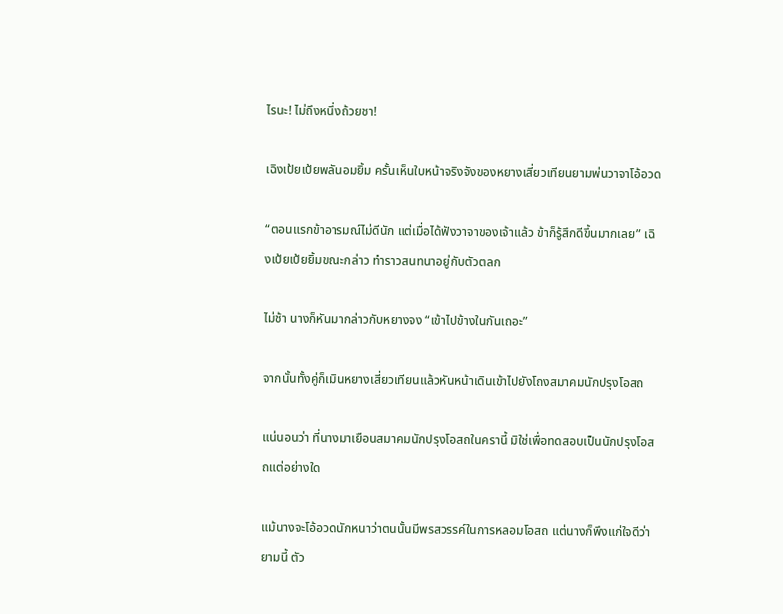ไรนะ! ไม่ถึงหนึ่งถ้วยชา!

เฉิงเป้ยเป้ยพลันอมยิ้ม ครั้นเห็นใบหน้าจริงจังของหยางเสี่ยวเทียนยามพ่นวาจาโอ้อวด

“ตอนแรกข้าอารมณ์ไม่ดีนัก แต่เมื่อได้ฟังวาจาของเจ้าแล้ว ข้าก็รู้สึกดีขึ้นมากเลย” เฉิงเป้ยเป้ยยิ้มขณะกล่าว ทำราวสนทนาอยู่กับตัวตลก

ไม่ช้า นางก็หันมากล่าวกับหยางจง “เข้าไปข้างในกันเถอะ”

จากนั้นทั้งคู่ก็เมินหยางเสี่ยวเทียนแล้วหันหน้าเดินเข้าไปยังโถงสมาคมนักปรุงโอสถ

แน่นอนว่า ที่นางมาเยือนสมาคมนักปรุงโอสถในครานี้ มิใช่เพื่อทดสอบเป็นนักปรุงโอสถแต่อย่างใด

แม้นางจะโอ้อวดนักหนาว่าตนนั้นมีพรสวรรค์ในการหลอมโอสถ แต่นางก็พึงแก่ใจดีว่ายามนี้ ตัว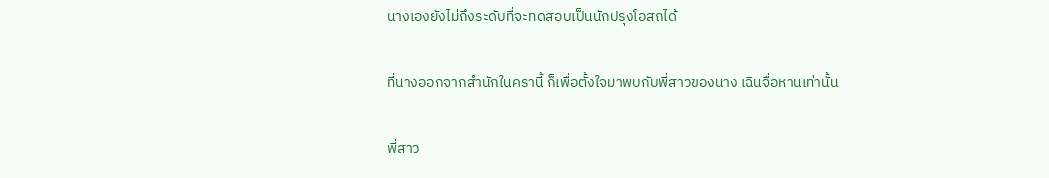นางเองยังไม่ถึงระดับที่จะทดสอบเป็นนักปรุงโอสถได้

ที่นางออกจากสำนักในครานี้ ก็เพื่อตั้งใจมาพบกับพี่สาวของนาง เฉินจื่อหานเท่านั้น

พี่สาว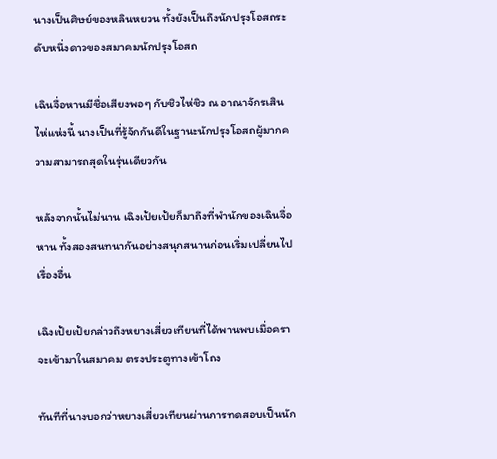นางเป็นศิษย์ของหลินหยวน ทั้งยังเป็นถึงนักปรุงโอสถระดับหนึ่งดาวของสมาคมนักปรุงโอสถ

เฉินจื่อหานมีชื่อเสียงพอๆ กับชิวไห่ชิว ณ อาณาจักรเสินไห่แห่งนี้ นางเป็นที่รู้จักกันดีในฐานะนักปรุงโอสถผู้มากความสามารถสุดในรุ่นเดียวกัน

หลังจากนั้นไม่นาน เฉิงเป้ยเป้ยก็มาถึงที่พำนักของเฉินจื่อหาน ทั้งสองสนทนากันอย่างสนุกสนานก่อนเริ่มเปลี่ยนไปเรื่องอื่น

เฉิงเป้ยเป้ยกล่าวถึงหยางเสี่ยวเทียนที่ได้พานพบเมื่อคราจะเข้ามาในสมาคม ตรงประตูทางเข้าโถง

ทันทีที่นางบอกว่าหยางเสี่ยวเทียนผ่านการทดสอบเป็นนัก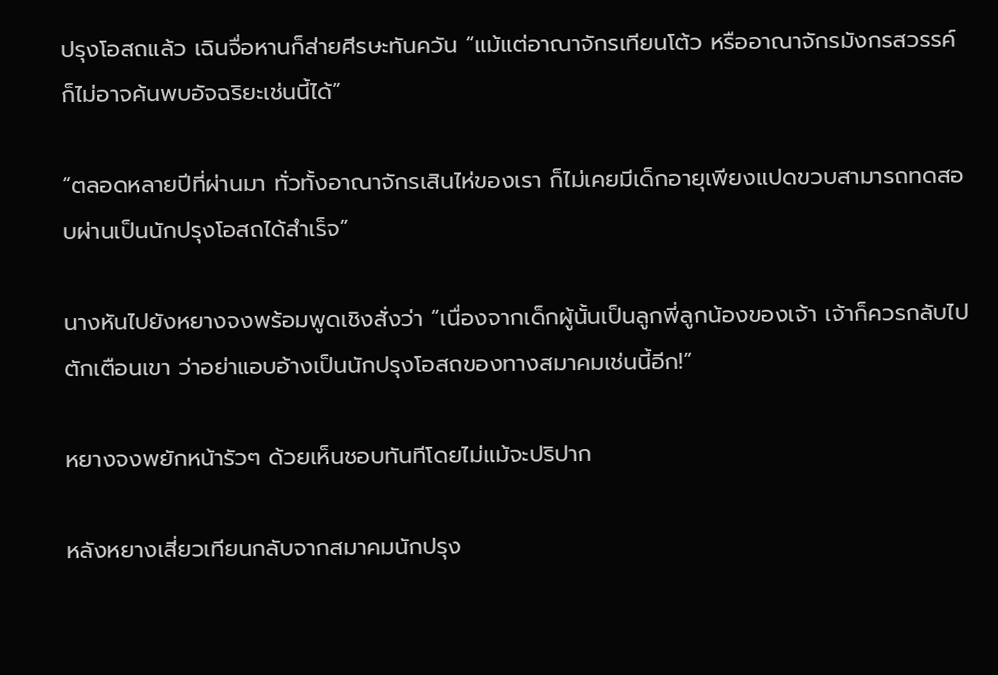ปรุงโอสถแล้ว เฉินจื่อหานก็ส่ายศีรษะทันควัน “แม้แต่อาณาจักรเทียนโต้ว หรืออาณาจักรมังกรสวรรค์ ก็ไม่อาจค้นพบอัจฉริยะเช่นนี้ได้”

“ตลอดหลายปีที่ผ่านมา ทั่วทั้งอาณาจักรเสินไห่ของเรา ก็ไม่เคยมีเด็กอายุเพียงแปดขวบสามารถทดสอบผ่านเป็นนักปรุงโอสถได้สำเร็จ”

นางหันไปยังหยางจงพร้อมพูดเชิงสั่งว่า “เนื่องจากเด็กผู้นั้นเป็นลูกพี่ลูกน้องของเจ้า เจ้าก็ควรกลับไปตักเตือนเขา ว่าอย่าแอบอ้างเป็นนักปรุงโอสถของทางสมาคมเช่นนี้อีก!”

หยางจงพยักหน้ารัวๆ ด้วยเห็นชอบทันทีโดยไม่แม้จะปริปาก

หลังหยางเสี่ยวเทียนกลับจากสมาคมนักปรุง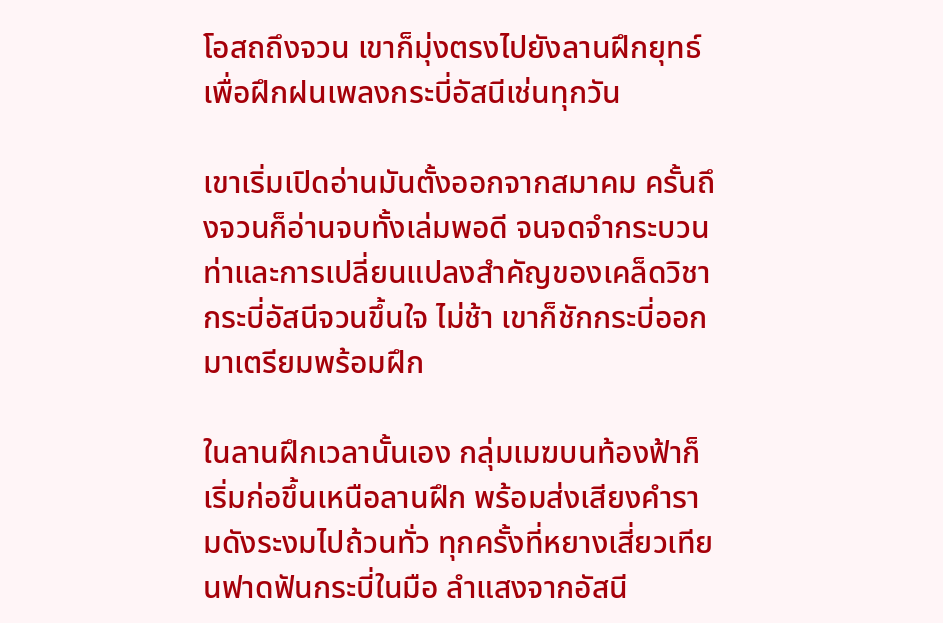โอสถถึงจวน เขาก็มุ่งตรงไปยังลานฝึกยุทธ์เพื่อฝึกฝนเพลงกระบี่อัสนีเช่นทุกวัน

เขาเริ่มเปิดอ่านมันตั้งออกจากสมาคม ครั้นถึงจวนก็อ่านจบทั้งเล่มพอดี จนจดจำกระบวนท่าและการเปลี่ยนแปลงสำคัญของเคล็ดวิชากระบี่อัสนีจวนขึ้นใจ ไม่ช้า เขาก็ชักกระบี่ออกมาเตรียมพร้อมฝึก

ในลานฝึกเวลานั้นเอง กลุ่มเมฆบนท้องฟ้าก็เริ่มก่อขึ้นเหนือลานฝึก พร้อมส่งเสียงคำรามดังระงมไปถ้วนทั่ว ทุกครั้งที่หยางเสี่ยวเทียนฟาดฟันกระบี่ในมือ ลำแสงจากอัสนี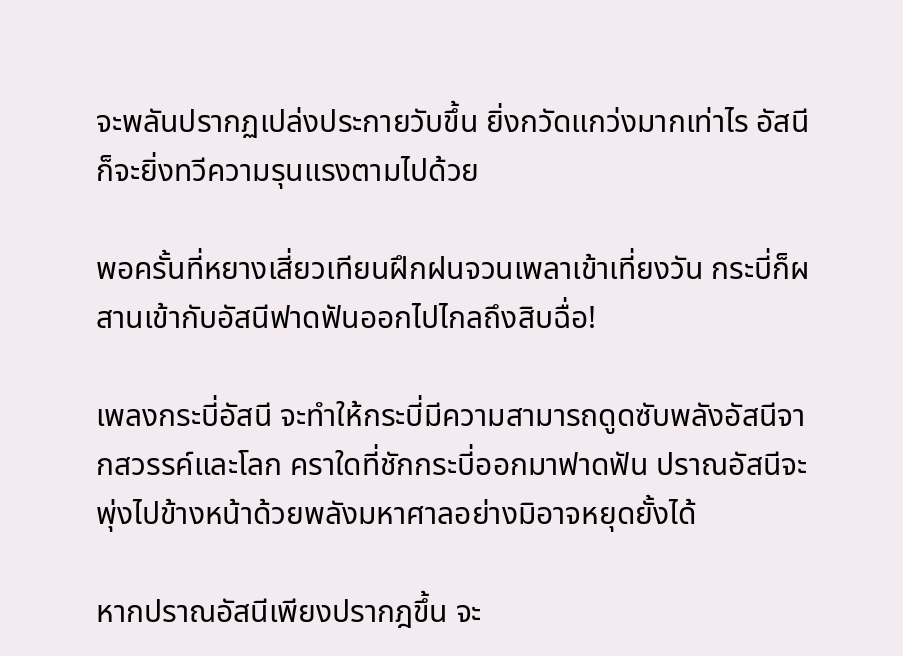จะพลันปรากฏเปล่งประกายวับขึ้น ยิ่งกวัดแกว่งมากเท่าไร อัสนีก็จะยิ่งทวีความรุนแรงตามไปด้วย

พอครั้นที่หยางเสี่ยวเทียนฝึกฝนจวนเพลาเข้าเที่ยงวัน กระบี่ก็ผสานเข้ากับอัสนีฟาดฟันออกไปไกลถึงสิบฉื่อ!

เพลงกระบี่อัสนี จะทำให้กระบี่มีความสามารถดูดซับพลังอัสนีจากสวรรค์และโลก คราใดที่ชักกระบี่ออกมาฟาดฟัน ปราณอัสนีจะพุ่งไปข้างหน้าด้วยพลังมหาศาลอย่างมิอาจหยุดยั้งได้

หากปราณอัสนีเพียงปรากฎขึ้น จะ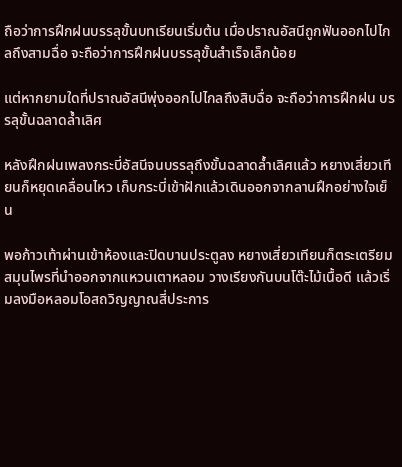ถือว่าการฝึกฝนบรรลุขั้นบทเรียนเริ่มต้น เมื่อปราณอัสนีถูกฟันออกไปไกลถึงสามฉื่อ จะถือว่าการฝึกฝนบรรลุขั้นสำเร็จเล็กน้อย

แต่หากยามใดที่ปราณอัสนีพุ่งออกไปไกลถึงสิบฉื่อ จะถือว่าการฝึกฝน บรรลุขั้นฉลาดล้ำเลิศ

หลังฝึกฝนเพลงกระบี่อัสนีจนบรรลุถึงขั้นฉลาดล้ำเลิศแล้ว หยางเสี่ยวเทียนก็หยุดเคลื่อนไหว เก็บกระบี่เข้าฝักแล้วเดินออกจากลานฝึกอย่างใจเย็น

พอก้าวเท้าผ่านเข้าห้องและปิดบานประตูลง หยางเสี่ยวเทียนก็ตระเตรียมสมุนไพรที่นำออกจากแหวนเตาหลอม วางเรียงกันบนโต๊ะไม้เนื้อดี แล้วเริ่มลงมือหลอมโอสถวิญญาณสี่ประการ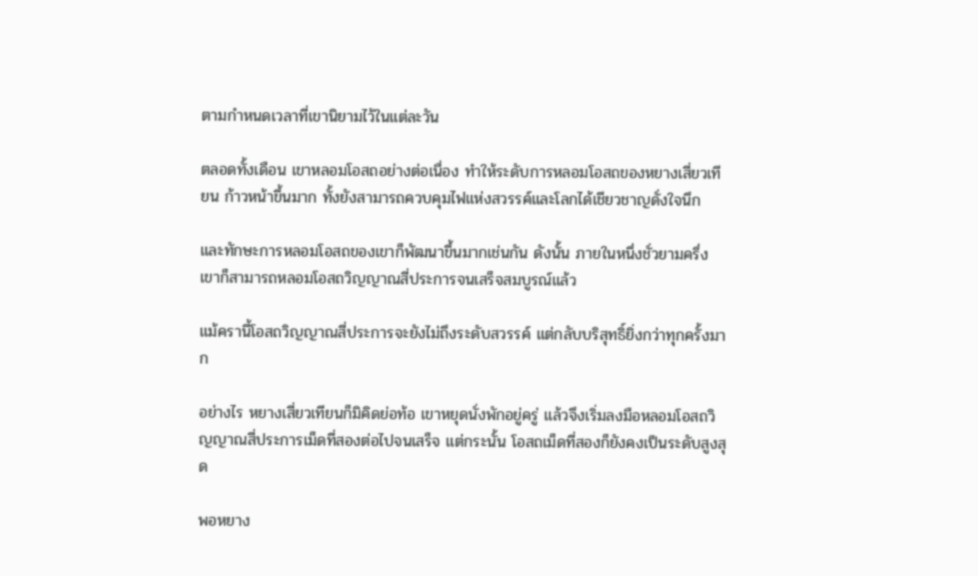ตามกำหนดเวลาที่เขานิยามไว้ในแต่ละวัน

ตลอดทั้งเดือน เขาหลอมโอสถอย่างต่อเนื่อง ทำให้ระดับการหลอมโอสถของหยางเสี่ยวเทียน ก้าวหน้าขึ้นมาก ทั้งยังสามารถควบคุมไฟแห่งสวรรค์และโลกได้เชียวชาญดั่งใจนึก

และทักษะการหลอมโอสถของเขาก็พัฒนาขึ้นมากเช่นกัน ดังนั้น ภายในหนึ่งชั่วยามครึ่ง เขาก็สามารถหลอมโอสถวิญญาณสี่ประการจนเสร็จสมบูรณ์แล้ว

แม้ครานี้โอสถวิญญาณสี่ประการจะยังไม่ถึงระดับสวรรค์ แต่กลับบริสุทธิ์ยิ่งกว่าทุกครั้งมาก

อย่างไร หยางเสี่ยวเทียนก็มิคิดย่อท้อ เขาหยุดนั่งพักอยู่ครู่ แล้วจึงเริ่มลงมือหลอมโอสถวิญญาณสี่ประการเม็ดที่สองต่อไปจนเสร็จ แต่กระนั้น โอสถเม็ดที่สองก็ยังคงเป็นระดับสูงสุด

พอหยาง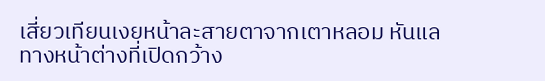เสี่ยวเทียนเงยหน้าละสายตาจากเตาหลอม หันแลทางหน้าต่างที่เปิดกว้าง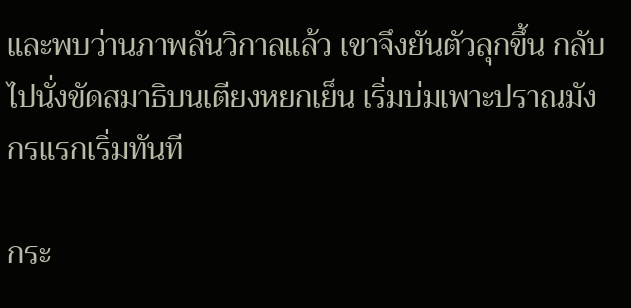และพบว่านภาพลันวิกาลแล้ว เขาจึงยันตัวลุกขึ้น กลับไปนั่งขัดสมาธิบนเตียงหยกเย็น เริ่มบ่มเพาะปราณมังกรแรกเริ่มทันที

กระ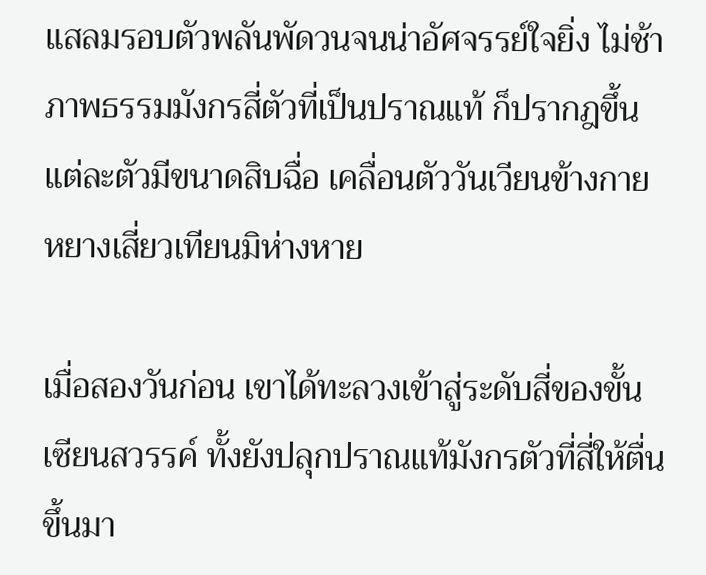แสลมรอบตัวพลันพัดวนจนน่าอัศจรรย์ใจยิ่ง ไม่ช้าภาพธรรมมังกรสี่ตัวที่เป็นปราณแท้ ก็ปรากฎขึ้น แต่ละตัวมีขนาดสิบฉื่อ เคลื่อนตัววันเวียนข้างกายหยางเสี่ยวเทียนมิห่างหาย

เมื่อสองวันก่อน เขาได้ทะลวงเข้าสู่ระดับสี่ของขั้นเซียนสวรรค์ ทั้งยังปลุกปราณแท้มังกรตัวที่สี่ให้ตื่นขึ้นมา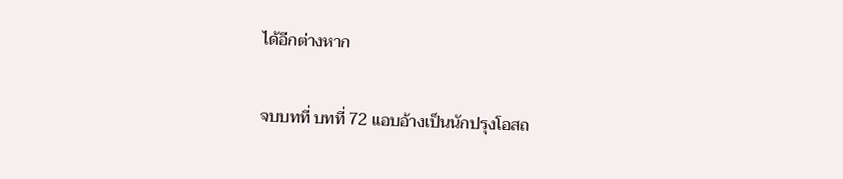ได้อีกต่างหาก

จบบทที่ บทที่ 72 แอบอ้างเป็นนักปรุงโอสถ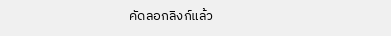คัดลอกลิงก์แล้ว